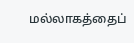மல்லாகத்தைப்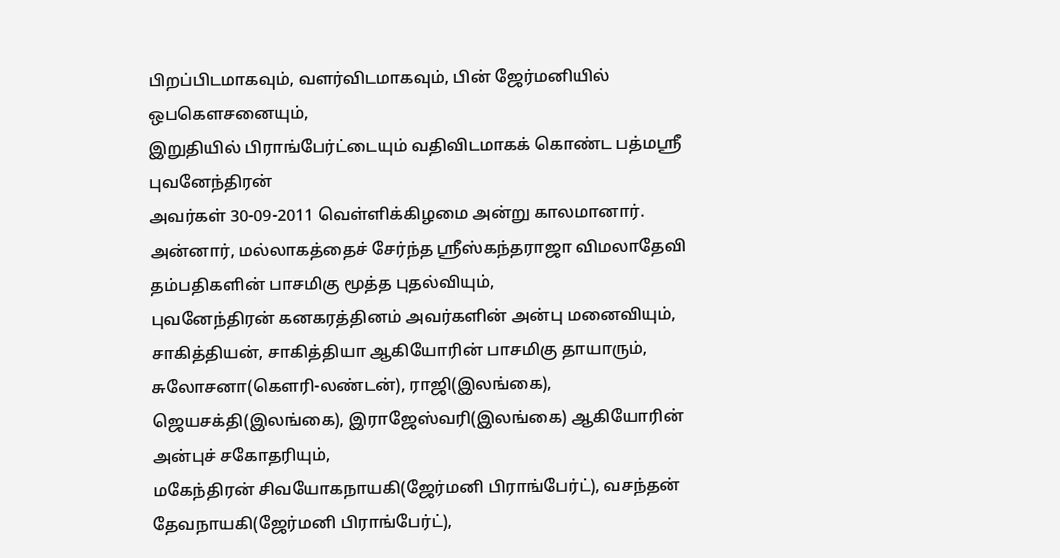பிறப்பிடமாகவும், வளர்விடமாகவும், பின் ஜேர்மனியில் ஒபகௌசனையும்,
இறுதியில் பிராங்பேர்ட்டையும் வதிவிடமாகக் கொண்ட பத்மஸ்ரீ புவனேந்திரன்
அவர்கள் 30-09-2011 வெள்ளிக்கிழமை அன்று காலமானார்.
அன்னார், மல்லாகத்தைச் சேர்ந்த ஸ்ரீஸ்கந்தராஜா விமலாதேவி தம்பதிகளின் பாசமிகு மூத்த புதல்வியும்,
புவனேந்திரன் கனகரத்தினம் அவர்களின் அன்பு மனைவியும்,
சாகித்தியன், சாகித்தியா ஆகியோரின் பாசமிகு தாயாரும்,
சுலோசனா(கௌரி-லண்டன்), ராஜி(இலங்கை), ஜெயசக்தி(இலங்கை), இராஜேஸ்வரி(இலங்கை) ஆகியோரின் அன்புச் சகோதரியும்,
மகேந்திரன் சிவயோகநாயகி(ஜேர்மனி பிராங்பேர்ட்), வசந்தன்
தேவநாயகி(ஜேர்மனி பிராங்பேர்ட்),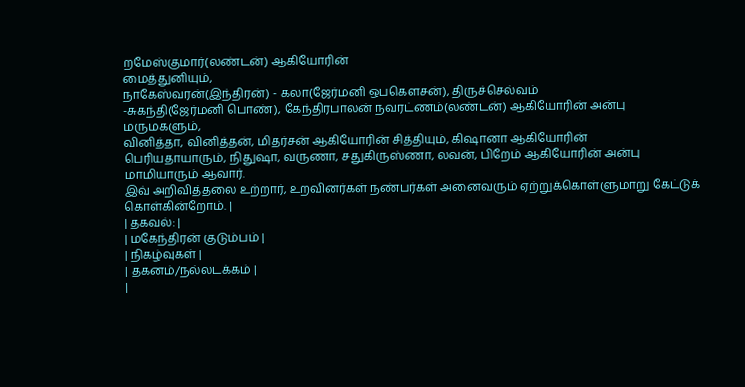றமேஸ்குமார்(லண்டன்) ஆகியோரின்
மைத்துனியும்,
நாகேஸ்வரன்(இந்திரன்) - கலா(ஜேர்மனி ஒபகௌசன்), திருச்செல்வம்
-சுகந்தி(ஜேர்மனி பொண்), கேந்திரபாலன் நவரட்ணம்(லண்டன்) ஆகியோரின் அன்பு
மருமகளும்,
வினித்தா, வினித்தன், மிதர்சன் ஆகியோரின் சித்தியும், கிஷானா ஆகியோரின்
பெரியதாயாரும், நிதுஷா, வருணா, சதுகிருஸ்ணா, லவன், பிறேம் ஆகியோரின் அன்பு
மாமியாரும் ஆவார்.
இவ் அறிவித்தலை உற்றார், உறவினர்கள் நண்பர்கள் அனைவரும் ஏற்றுக்கொள்ளுமாறு கேட்டுக் கொள்கின்றோம். |
| தகவல்: |
| மகேந்திரன் குடும்பம் |
| நிகழ்வுகள் |
| தகனம்/நல்லடக்கம் |
|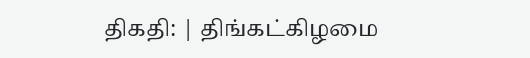திகதி: | திங்கட்கிழமை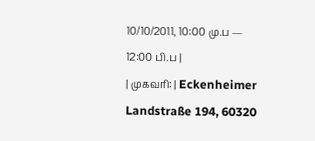10/10/2011, 10:00 மு.ப — 12:00 பி.ப |
| முகவரி: | Eckenheimer Landstraße 194, 60320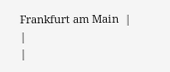Frankfurt am Main  |
|
|